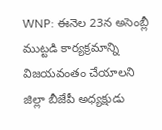WNP: ఈనెల 23న అసెంబ్లీ ముట్టడి కార్యక్రమాన్ని విజయవంతం చేయాలని జిల్లా బీజేపీ అధ్యక్షుడు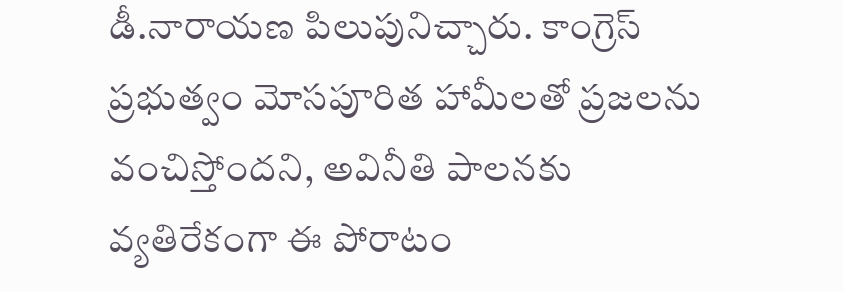డీ.నారాయణ పిలుపునిచ్చారు. కాంగ్రెస్ ప్రభుత్వం మోసపూరిత హామీలతో ప్రజలను వంచిస్తోందని, అవినీతి పాలనకు వ్యతిరేకంగా ఈ పోరాటం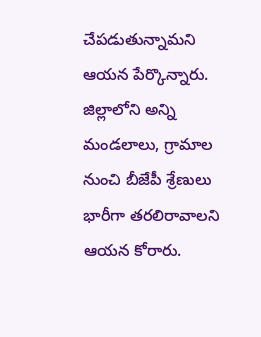చేపడుతున్నామని ఆయన పేర్కొన్నారు. జిల్లాలోని అన్ని మండలాలు, గ్రామాల నుంచి బీజేపీ శ్రేణులు భారీగా తరలిరావాలని ఆయన కోరారు.